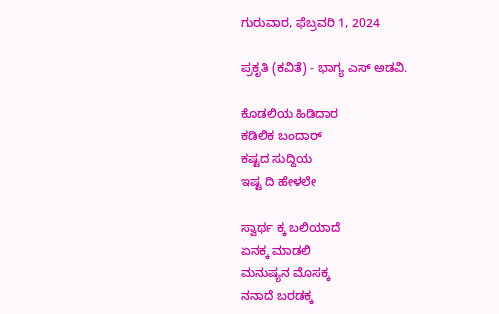ಗುರುವಾರ, ಫೆಬ್ರವರಿ 1, 2024

ಪ್ರಕೃತಿ (ಕವಿತೆ) - ಭಾಗ್ಯ ಎಸ್ ಅಡವಿ.

ಕೊಡಲಿಯ ಹಿಡಿದಾರ
ಕಡಿಲಿಕ ಬಂದಾರ್
ಕಷ್ಟದ ಸುದ್ದಿಯ
ಇಷ್ಟ ದಿ ಹೇಳಲೇ

ಸ್ವಾರ್ಥ ಕ್ಕ ಬಲಿಯಾದೆ
ಏನಕ್ಕ ಮಾಡಲಿ
ಮನುಷ್ಯನ ಮೊಸಕ್ಕ
ನನಾದೆ ಬರಡಕ್ಕ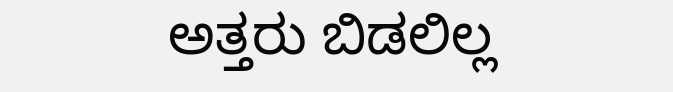ಅತ್ತರು ಬಿಡಲಿಲ್ಲ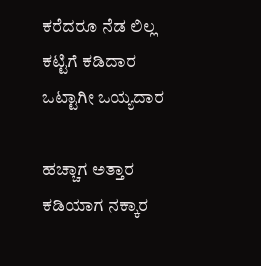ಕರೆದರೂ ನೆಡ ಲಿಲ್ಲ
ಕಟ್ಟಿಗೆ ಕಡಿದಾರ
ಒಟ್ಟಾಗೀ ಒಯ್ಯದಾರ

ಹಚ್ಚಾಗ ಅತ್ತಾರ
ಕಡಿಯಾಗ ನಕ್ಕಾರ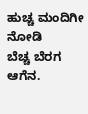ಹುಚ್ಚ ಮಂದಿಗೀ ನೋಡಿ
ಬೆಚ್ಚ ಬೆರಗ ಆಗೆನ.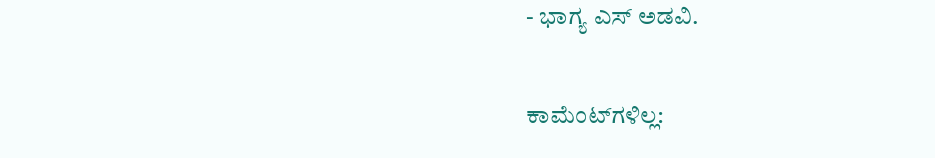- ಭಾಗ್ಯ ಎಸ್ ಅಡವಿ.

ಕಾಮೆಂಟ್‌ಗಳಿಲ್ಲ: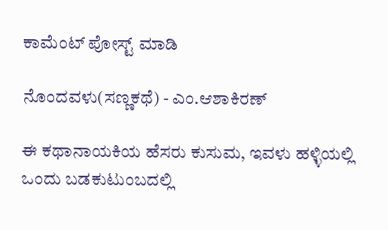ಕಾಮೆಂಟ್‌‌ ಪೋಸ್ಟ್‌ ಮಾಡಿ

ನೊಂದವಳು(ಸಣ್ಣಕಥೆ) - ಎಂ.ಆಶಾಕಿರಣ್

ಈ ಕಥಾನಾಯಕಿಯ ಹೆಸರು ಕುಸುಮ, ಇವಳು ಹಳ್ಳಿಯಲ್ಲಿ ಒಂದು ಬಡಕುಟುಂಬದಲ್ಲಿ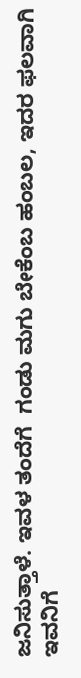ಜನಿಸುತ್ತಾಳೆ. ಇವಳ ತಂದೆಗೆ  ಗಂಡು ಮಗು ಬೇಕೆಂಬ ಹಂಬಲ, ಇದರ ಫಲವಾಗಿ ಇವನಿಗೆ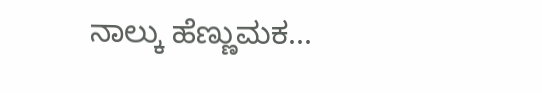ನಾಲ್ಕು ಹೆಣ್ಣುಮಕ...